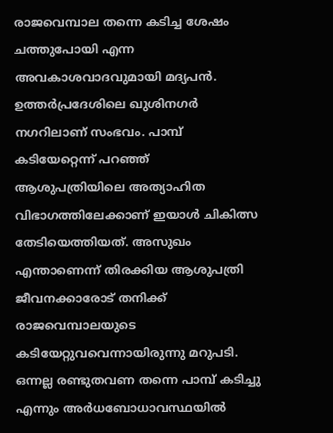രാജവെമ്പാല തന്നെ കടിച്ച ശേഷം ചത്തുപോയി എന്ന അവകാശവാദവുമായി മദ്യപൻ. ഉത്തർപ്രദേശിലെ ഖുശിനഗർ നഗറിലാണ് സംഭവം. പാമ്പ് കടിയേറ്റെന്ന് പറഞ്ഞ് ആശുപത്രിയിലെ അത്യാഹിത വിഭാഗത്തിലേക്കാണ് ഇയാൾ ചികിത്സ തേടിയെത്തിയത്. അസുഖം എന്താണെന്ന് തിരക്കിയ ആശുപത്രി ജീവനക്കാരോട് തനിക്ക് രാജവെമ്പാലയുടെ കടിയേറ്റുവവെന്നായിരുന്നു മറുപടി. ഒന്നല്ല രണ്ടുതവണ തന്നെ പാമ്പ് കടിച്ചു എന്നും അർധബോധാവസ്ഥയിൽ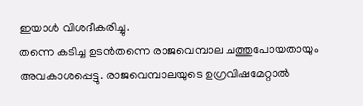ഇയാൾ വിശദീകരിച്ചു.
തന്നെ കടിച്ച ഉടൻതന്നെ രാജവെമ്പാല ചത്തുപോയതായും അവകാശപ്പെട്ടു. രാജവെമ്പാലയുടെ ഉഗ്രവിഷമേറ്റാൽ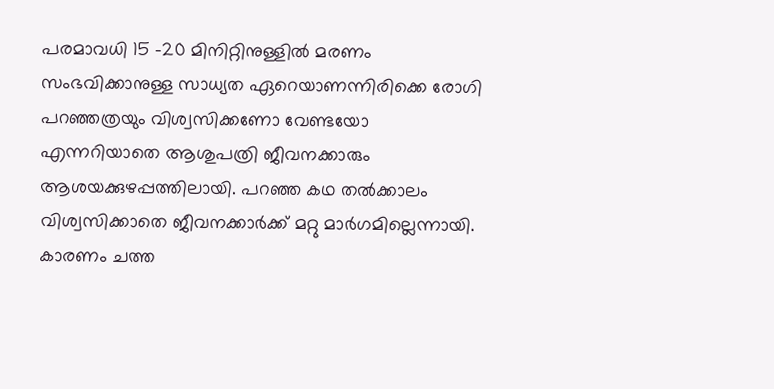പരമാവധി 15 -20 മിനിറ്റിനുള്ളിൽ മരണം സംഭവിക്കാനുള്ള സാധ്യത ഏറെയാണന്നിരിക്കെ രോഗി പറഞ്ഞത്രയും വിശ്വസിക്കണോ വേണ്ടയോ എന്നറിയാതെ ആശുപത്രി ജീവനക്കാരും ആശയക്കുഴപ്പത്തിലായി. പറഞ്ഞ കഥ തൽക്കാലം വിശ്വസിക്കാതെ ജീവനക്കാർക്ക് മറ്റു മാർഗമില്ലെന്നായി. കാരണം ചത്ത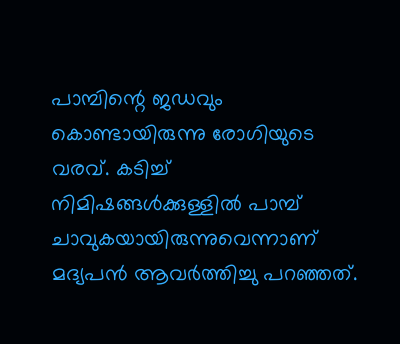പാമ്പിന്റെ ജഡവും കൊണ്ടായിരുന്നു രോഗിയുടെ വരവ്. കടിച്ച് നിമിഷങ്ങൾക്കുള്ളിൽ പാമ്പ് ചാവുകയായിരുന്നുവെന്നാണ് മദ്യപൻ ആവർത്തിച്ചു പറഞ്ഞത്.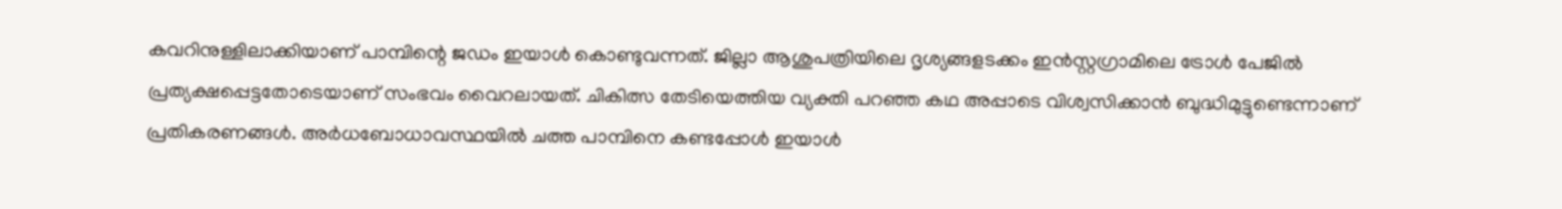കവറിനുള്ളിലാക്കിയാണ് പാമ്പിന്റെ ജഡം ഇയാൾ കൊണ്ടുവന്നത്. ജില്ലാ ആശുപത്രിയിലെ ദൃശ്യങ്ങളടക്കം ഇൻസ്റ്റഗ്രാമിലെ ട്രോൾ പേജിൽ പ്രത്യക്ഷപ്പെട്ടതോടെയാണ് സംഭവം വൈറലായത്. ചികിത്സ തേടിയെത്തിയ വ്യക്തി പറഞ്ഞ കഥ അപ്പാടെ വിശ്വസിക്കാൻ ബുദ്ധിമുട്ടുണ്ടെന്നാണ് പ്രതികരണങ്ങൾ. അർധബോധാവസ്ഥയിൽ ചത്ത പാമ്പിനെ കണ്ടപ്പോൾ ഇയാൾ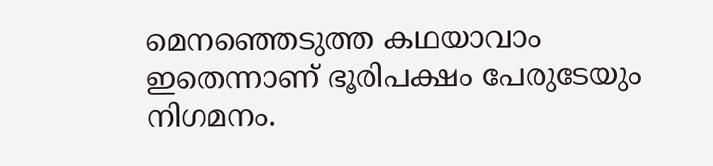മെനഞ്ഞെടുത്ത കഥയാവാം ഇതെന്നാണ് ഭൂരിപക്ഷം പേരുടേയും നിഗമനം.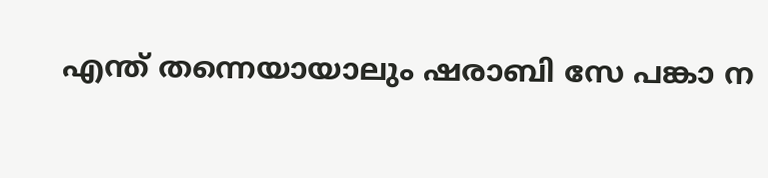എന്ത് തന്നെയായാലും ഷരാബി സേ പങ്കാ ന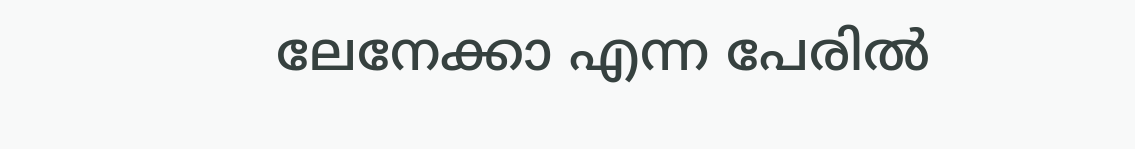ലേനേക്കാ എന്ന പേരിൽ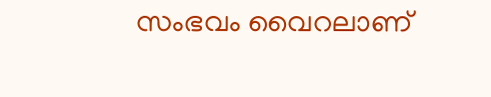സംഭവം വൈറലാണ്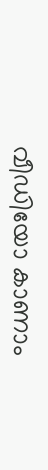വീഡിയോ കാണാം